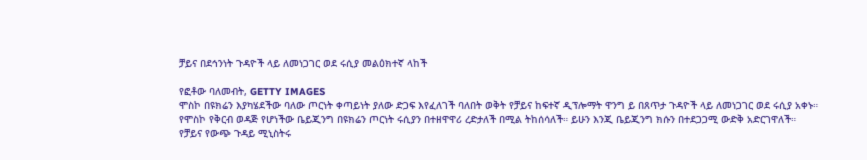ቻይና በደኅንነት ጉዳዮች ላይ ለመነጋገር ወደ ሩሲያ መልዕክተኛ ላከች

የፎቶው ባለመብት, GETTY IMAGES
ሞስኮ በዩክሬን እያካሄደችው ባለው ጦርነት ቀጣይነት ያለው ድጋፍ እየፈለገች ባለበት ወቅት የቻይና ከፍተኛ ዲፕሎማት ዋንግ ይ በጸጥታ ጉዳዮች ላይ ለመነጋገር ወደ ሩሲያ አቀኑ።
የሞስኮ የቅርብ ወዳጅ የሆነችው ቤይጂንግ በዩክሬን ጦርነት ሩሲያን በተዘዋዋሪ ረድታለች በሚል ትከሰሳለች። ይሁን እንጂ ቤይጂንግ ክሱን በተደጋጋሚ ውድቅ አድርገዋለች።
የቻይና የውጭ ጉዳይ ሚኒስትሩ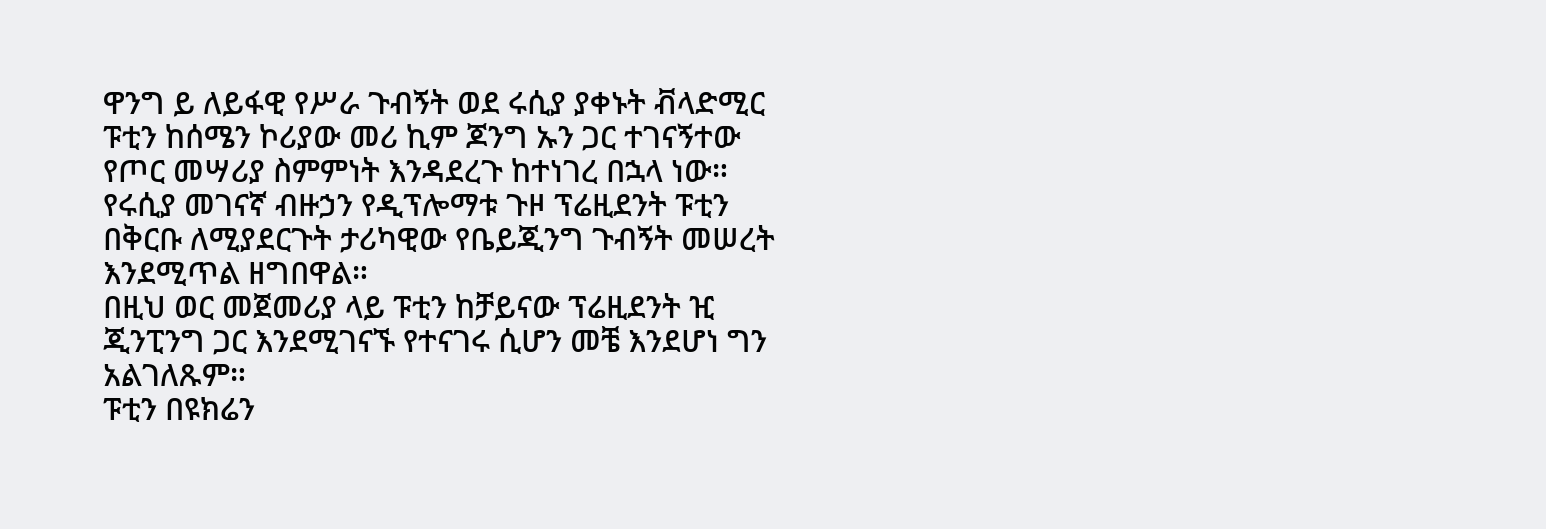ዋንግ ይ ለይፋዊ የሥራ ጉብኝት ወደ ሩሲያ ያቀኑት ቭላድሚር ፑቲን ከሰሜን ኮሪያው መሪ ኪም ጆንግ ኡን ጋር ተገናኝተው የጦር መሣሪያ ስምምነት እንዳደረጉ ከተነገረ በኋላ ነው።
የሩሲያ መገናኛ ብዙኃን የዲፕሎማቱ ጉዞ ፕሬዚደንት ፑቲን በቅርቡ ለሚያደርጉት ታሪካዊው የቤይጂንግ ጉብኝት መሠረት እንደሚጥል ዘግበዋል።
በዚህ ወር መጀመሪያ ላይ ፑቲን ከቻይናው ፕሬዚደንት ዢ ጂንፒንግ ጋር እንደሚገናኙ የተናገሩ ሲሆን መቼ እንደሆነ ግን አልገለጹም።
ፑቲን በዩክሬን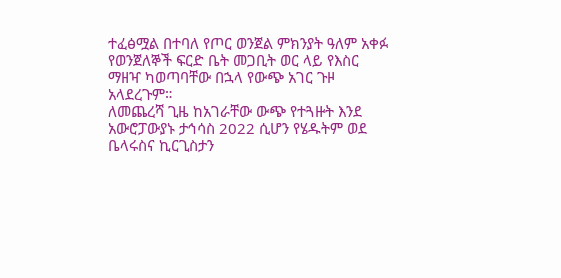ተፈፅሟል በተባለ የጦር ወንጀል ምክንያት ዓለም አቀፉ የወንጀለኞች ፍርድ ቤት መጋቢት ወር ላይ የእስር ማዘዣ ካወጣባቸው በኋላ የውጭ አገር ጉዞ አላደረጉም።
ለመጨረሻ ጊዜ ከአገራቸው ውጭ የተጓዙት እንደ አውሮፓውያኑ ታኅሳስ 2022 ሲሆን የሄዱትም ወደ ቤላሩስና ኪርጊስታን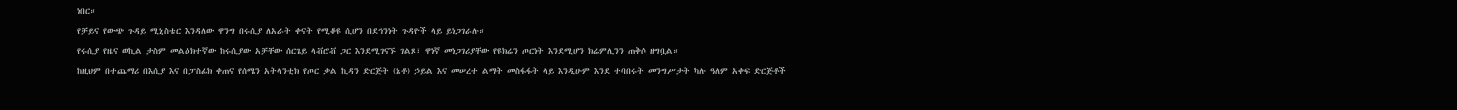ነበር።
የቻይና የውጭ ጉዳይ ሚኒስቴር እንዳለው ዋንግ በሩሲያ ለአራት ቀናት የሚቆዩ ሲሆን በደኅንነት ጉዳዮች ላይ ይነጋገራሉ።
የሩሲያ የዜና ወኪል ታስም መልዕክተኛው ከሩሲያው አቻቸው ሰርጌይ ላቭሮቭ ጋር እንደሚገናኙ ገልጾ፣ ዋነኛ መነጋገሪያቸው የዩክሬን ጦርነት እንደሚሆን ክሬምሊንን ጠቅሶ ዘግቧል።
ከዚህም በተጨማሪ በእሲያ እና በፓስፊክ ቀጠና የሰሜን አትላንቲክ የጦር ቃል ኪዳን ድርጅት (ኔቶ) ኃይል እና መሠረተ ልማት መስፋፋት ላይ እንዲሁም እንደ ተባበሩት መንግሥታት ካሉ ዓለም አቀፍ ድርጅቶች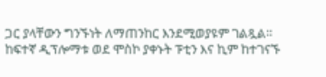ጋር ያላቸውን ግንኙነት ለማጠንከር እንደሚወያዩም ገልጿል።
ከፍተኛ ዲፕሎማቱ ወደ ሞስኮ ያቀኑት ፑቲን እና ኪም ከተገናኙ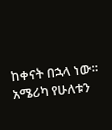ከቀናት በኋላ ነው።
አሜሪካ የሁለቱን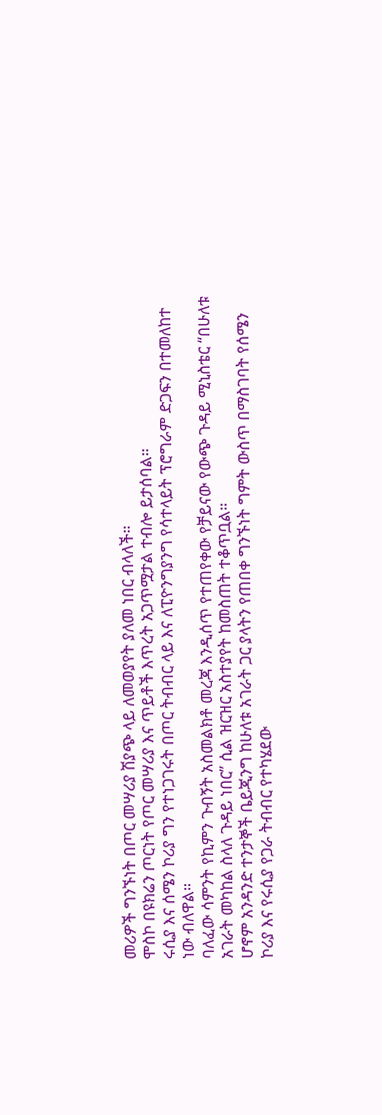መሪዎች ግንኙነት በጦር መሣሪያ ሽያጭ ላይ ለመወያየት ያለመ ነበር ብላለች።
ሞስኮ በዩክሬን ጦርነት የጦር መሣሪያ እና ጥይቶች እጥረት አጋጥሟታል ተብሎ ይታሰባል።
ሩሲያ እና ሰሜን ኮሪያ ግን የተነጋገሩት በጦር ትብብር ላይ እና ለፒዮንግያንግ የሳተላይት ፕሮግራም ድጋፍን በተመለከተ ነው ብለዋል።
ባለፈው ሳምንት የኪምን ጉብኝት አስመልክቶ መረጃ እንዲሰጥ የተጠየቀው የቻይናው የውጭ ጉዳይ ሚኒስቴር “በሁለቱ አገራት መካከል ስላለ ጉዳይ ነበር” ሲል ዝርዝር አስተያየት ከመስጠት ተቆጥቧል።
ሆኖም አንዳንድ ተንታኞች ቤይጂንግ ከሁለቱ አገራት ጋር ያላትን የጠበቀ ግንኙነት ግምት ውስጥ በማስገባት የሰሜን ኮሪያ እና የሩሲያ የጋራ ትብብር የተካሄደው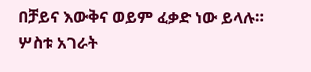በቻይና እውቅና ወይም ፈቃድ ነው ይላሉ።
ሦስቱ አገራት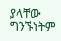ያላቸው ግንኙነትም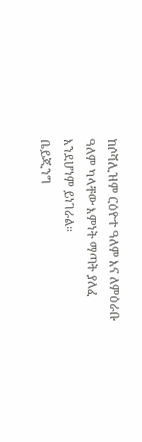ከሶሻሊዝም ርዕዮተ ዓለም እና ለምዕራቡ ዓለም ካላቸው እምነት ማጣት ያለፈ እንደሆነም ይነገራል።
ቤይጂንግ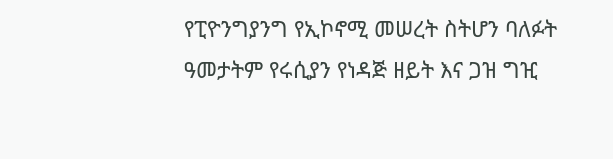የፒዮንግያንግ የኢኮኖሚ መሠረት ስትሆን ባለፉት ዓመታትም የሩሲያን የነዳጅ ዘይት እና ጋዝ ግዢ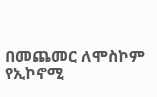በመጨመር ለሞስኮም የኢኮኖሚ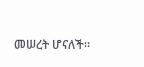መሠረት ሆናለች።